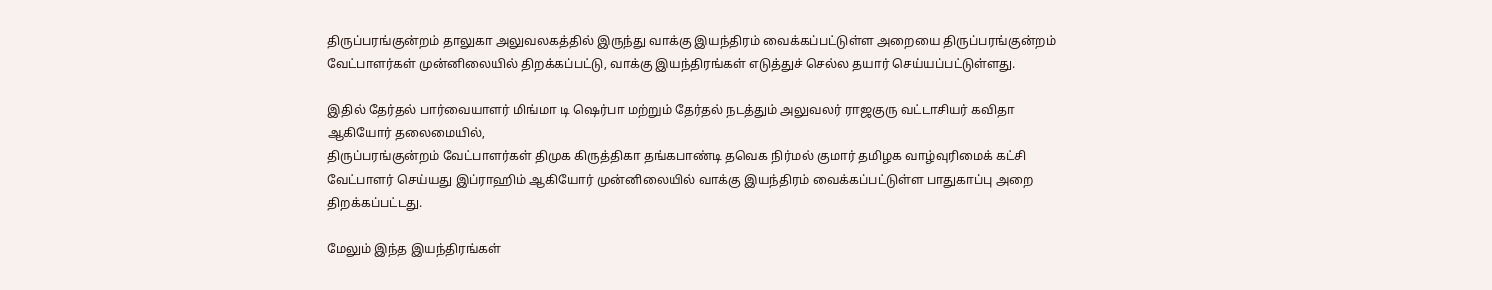திருப்பரங்குன்றம் தாலுகா அலுவலகத்தில் இருந்து வாக்கு இயந்திரம் வைக்கப்பட்டுள்ள அறையை திருப்பரங்குன்றம் வேட்பாளர்கள் முன்னிலையில் திறக்கப்பட்டு, வாக்கு இயந்திரங்கள் எடுத்துச் செல்ல தயார் செய்யப்பட்டுள்ளது.

இதில் தேர்தல் பார்வையாளர் மிங்மா டி ஷெர்பா மற்றும் தேர்தல் நடத்தும் அலுவலர் ராஜகுரு வட்டாசியர் கவிதா ஆகியோர் தலைமையில்,
திருப்பரங்குன்றம் வேட்பாளர்கள் திமுக கிருத்திகா தங்கபாண்டி தவெக நிர்மல் குமார் தமிழக வாழ்வுரிமைக் கட்சி வேட்பாளர் செய்யது இப்ராஹிம் ஆகியோர் முன்னிலையில் வாக்கு இயந்திரம் வைக்கப்பட்டுள்ள பாதுகாப்பு அறை திறக்கப்பட்டது.

மேலும் இந்த இயந்திரங்கள்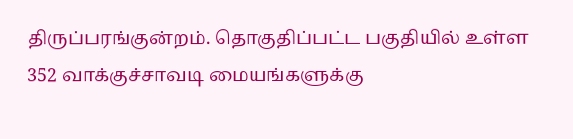திருப்பரங்குன்றம். தொகுதிப்பட்ட பகுதியில் உள்ள 352 வாக்குச்சாவடி மையங்களுக்கு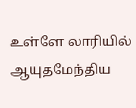உள்ளே லாரியில் ஆயுதமேந்திய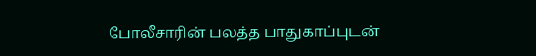போலீசாரின் பலத்த பாதுகாப்புடன்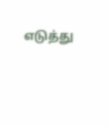எடுத்து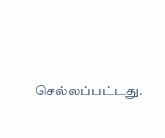செல்லப்பட்டது.